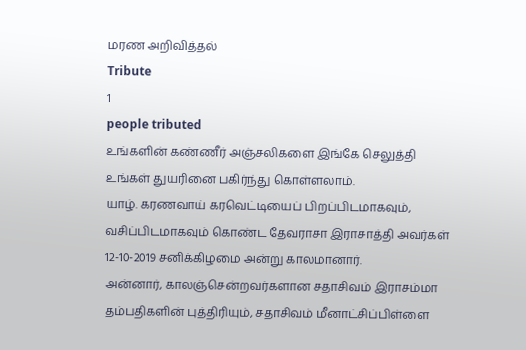மரண அறிவித்தல்
Tribute
1
people tributed
உங்களின் கண்ணீர் அஞ்சலிகளை இங்கே செலுத்தி உங்கள் துயரினை பகிர்ந்து கொள்ளலாம்.
யாழ். கரணவாய் கரவெட்டியைப் பிறப்பிடமாகவும், வசிப்பிடமாகவும் கொண்ட தேவராசா இராசாத்தி அவர்கள் 12-10-2019 சனிக்கிழமை அன்று காலமானார்.
அன்னார், காலஞ்சென்றவர்களான சதாசிவம் இராசம்மா தம்பதிகளின் புத்திரியும், சதாசிவம் மீனாட்சிப்பிள்ளை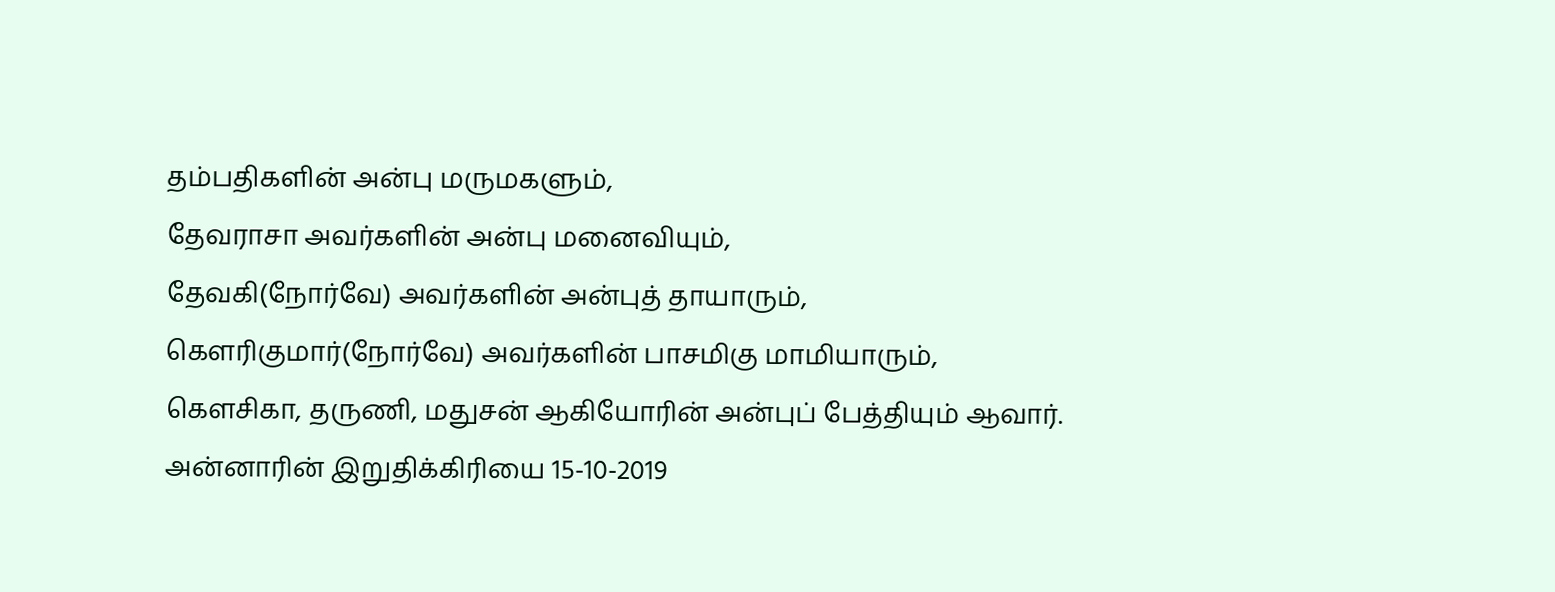தம்பதிகளின் அன்பு மருமகளும்,
தேவராசா அவர்களின் அன்பு மனைவியும்,
தேவகி(நோர்வே) அவர்களின் அன்புத் தாயாரும்,
கெளரிகுமார்(நோர்வே) அவர்களின் பாசமிகு மாமியாரும்,
கெளசிகா, தருணி, மதுசன் ஆகியோரின் அன்புப் பேத்தியும் ஆவார்.
அன்னாரின் இறுதிக்கிரியை 15-10-2019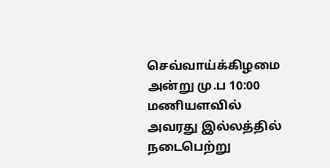செவ்வாய்க்கிழமை அன்று மு.ப 10:00 மணியளவில் அவரது இல்லத்தில் நடைபெற்று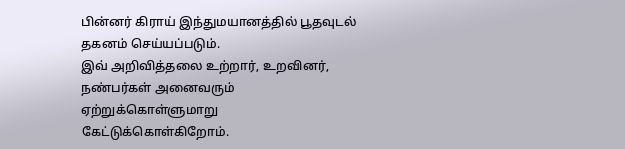பின்னர் கிராய் இந்துமயானத்தில் பூதவுடல் தகனம் செய்யப்படும்.
இவ் அறிவித்தலை உற்றார், உறவினர், நண்பர்கள் அனைவரும் ஏற்றுக்கொள்ளுமாறு கேட்டுக்கொள்கிறோம்.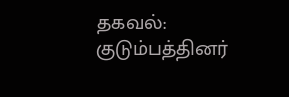தகவல்:
குடும்பத்தினர்